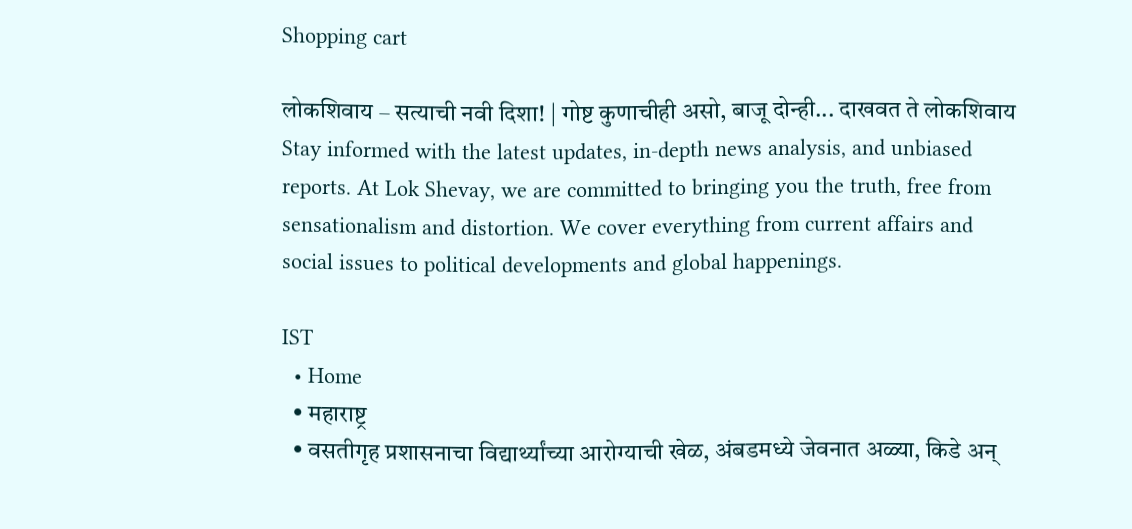Shopping cart

लोकशिवाय – सत्याची नवी दिशा! | गोष्ट कुणाचीही असो, बाजू दोन्ही... दाखवत ते लोकशिवाय Stay informed with the latest updates, in-depth news analysis, and unbiased reports. At Lok Shevay, we are committed to bringing you the truth, free from sensationalism and distortion. We cover everything from current affairs and social issues to political developments and global happenings.

IST
  • Home
  • महाराष्ट्र
  • वसतीगृह प्रशासनाचा विद्यार्थ्यांच्या आरोग्याची खेळ, अंबडमध्ये जेवनात अळ्या, किडे अन्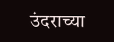उंदराच्या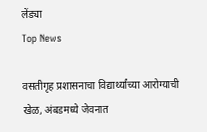लेंड्या
Top News

वसतीगृह प्रशासनाचा विद्यार्थ्यांच्या आरोग्याची खेळ, अंबडमध्ये जेवनात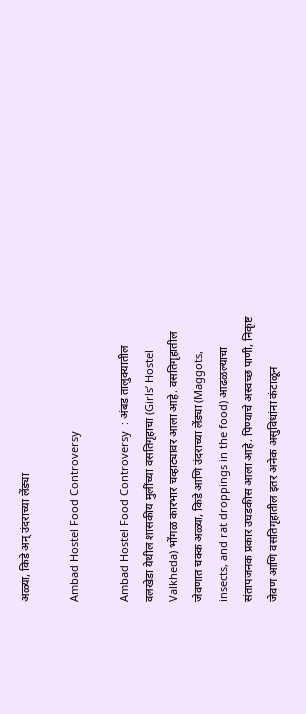अळ्या, किडे अन् उंदराच्या लेंड्या

Ambad Hostel Food Controversy

Ambad Hostel Food Controversy  : अंबड तालुक्यातील वलखेडा येथील शासकीय मुलींच्या वसतिगृहाचा (Girls’ Hostel Valkheda) भोंगळ कारभार चव्हाट्यावर आला आहे. वसतिगृहातील जेवणात चक्क अळ्या, किडे आणि उंदराच्या लेंड्या (Maggots, insects, and rat droppings in the food) आढळल्याचा संतापजनक प्रकार उघडकीस आला आहे. पिण्याचे अस्वच्छ पाणी, निकृष्ट जेवण आणि वसतिगृहातील इतर अनेक असुविधांना कंटाळून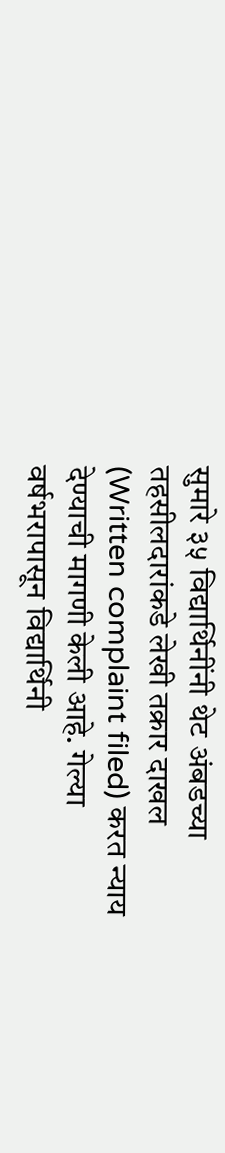सुमारे ३५ विद्यार्थिनींनी थेट अंबडच्या तहसीलदारांकडे लेखी तक्रार दाखल (Written complaint filed) करत न्याय देण्याची मागणी केली आहे. गेल्या वर्षभरापासून विद्यार्थिनी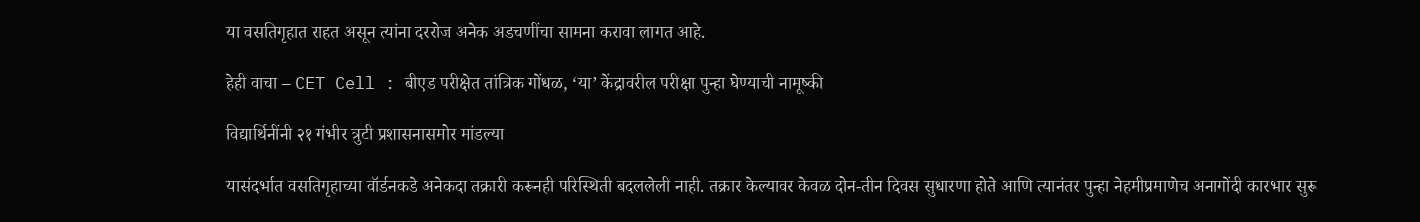या वसतिगृहात राहत असून त्यांना दररोज अनेक अडचणींचा सामना करावा लागत आहे.

हेही वाचा – CET Cell : बीएड परीक्षेत तांत्रिक गोंधळ, ‘या’ केंद्रावरील परीक्षा पुन्हा घेण्याची नामूष्की

विद्यार्थिनींनी २१ गंभीर त्रुटी प्रशासनासमोर मांडल्या

यासंदर्भात वसतिगृहाच्या वॉर्डनकडे अनेकदा तक्रारी करूनही परिस्थिती बदललेली नाही. तक्रार केल्यावर केवळ दोन-तीन दिवस सुधारणा होते आणि त्यानंतर पुन्हा नेहमीप्रमाणेच अनागोंदी कारभार सुरू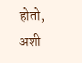होतो, अशी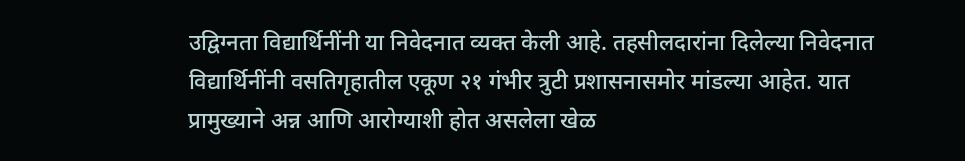उद्विग्नता विद्यार्थिनींनी या निवेदनात व्यक्त केली आहे. तहसीलदारांना दिलेल्या निवेदनात विद्यार्थिनींनी वसतिगृहातील एकूण २१ गंभीर त्रुटी प्रशासनासमोर मांडल्या आहेत. यात प्रामुख्याने अन्न आणि आरोग्याशी होत असलेला खेळ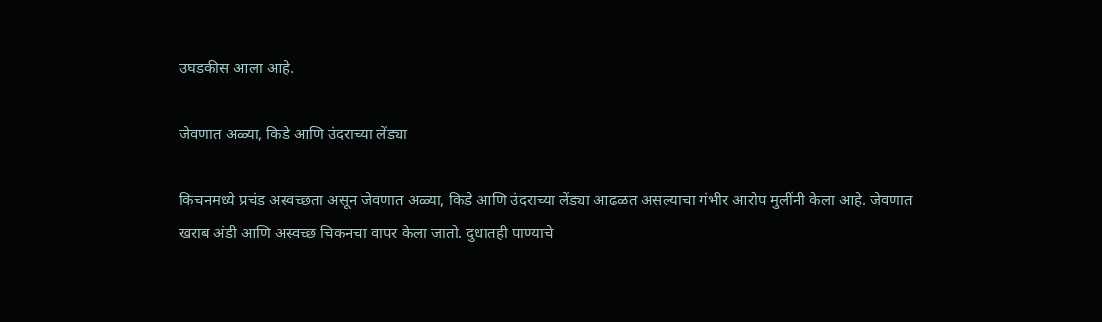उघडकीस आला आहे.

जेवणात अळ्या, किडे आणि उंदराच्या लेंड्या

किचनमध्ये प्रचंड अस्वच्छता असून जेवणात अळ्या, किडे आणि उंदराच्या लेंड्या आढळत असल्याचा गंभीर आरोप मुलींनी केला आहे. जेवणात खराब अंडी आणि अस्वच्छ चिकनचा वापर केला जातो. दुधातही पाण्याचे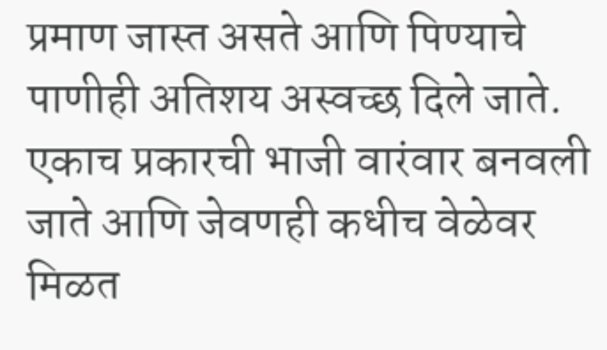प्रमाण जास्त असते आणि पिण्याचे पाणीही अतिशय अस्वच्छ दिले जाते. एकाच प्रकारची भाजी वारंवार बनवली जाते आणि जेवणही कधीच वेळेवर मिळत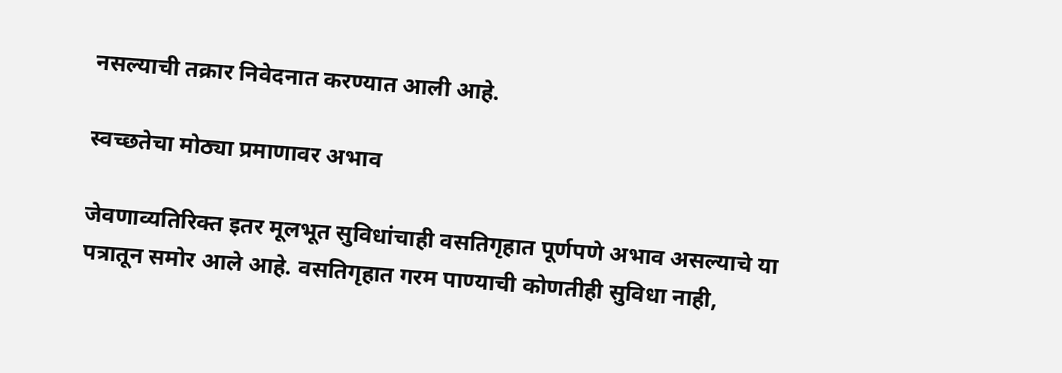नसल्याची तक्रार निवेदनात करण्यात आली आहे.

स्वच्छतेचा मोठ्या प्रमाणावर अभाव

जेवणाव्यतिरिक्त इतर मूलभूत सुविधांचाही वसतिगृहात पूर्णपणे अभाव असल्याचे या पत्रातून समोर आले आहे. वसतिगृहात गरम पाण्याची कोणतीही सुविधा नाही,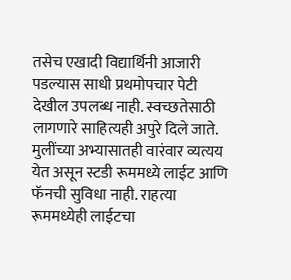तसेच एखादी विद्यार्थिनी आजारी पडल्यास साधी प्रथमोपचार पेटी देखील उपलब्ध नाही. स्वच्छतेसाठी लागणारे साहित्यही अपुरे दिले जाते. मुलींच्या अभ्यासातही वारंवार व्यत्यय येत असून स्टडी रूममध्ये लाईट आणि फॅनची सुविधा नाही. राहत्या रूममध्येही लाईटचा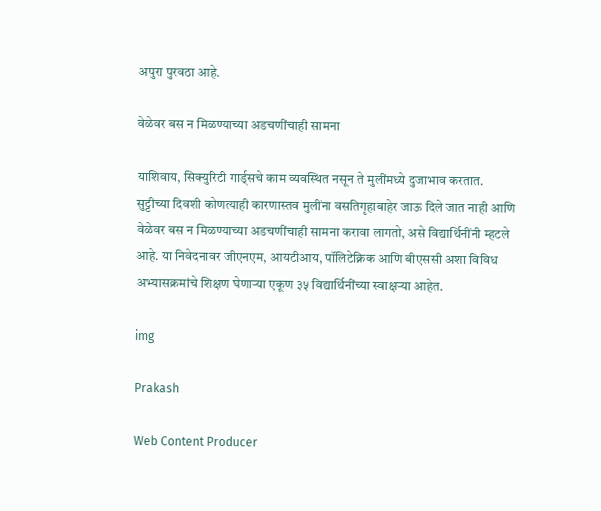अपुरा पुरवठा आहे.

वेळेवर बस न मिळण्याच्या अडचणींचाही सामना

याशिवाय, सिक्युरिटी गार्ड्सचे काम व्यवस्थित नसून ते मुलींमध्ये दुजाभाव करतात. सुट्टीच्या दिवशी कोणत्याही कारणास्तव मुलींना वसतिगृहाबाहेर जाऊ दिले जात नाही आणि वेळेवर बस न मिळण्याच्या अडचणींचाही सामना करावा लागतो, असे विद्यार्थिनींनी म्हटले आहे. या निवेदनावर जीएनएम, आयटीआय, पॉलिटेक्निक आणि बीएससी अशा विविध अभ्यासक्रमांचे शिक्षण घेणाऱ्या एकूण ३५ विद्यार्थिनींच्या स्वाक्षऱ्या आहेत.

img

Prakash

Web Content Producer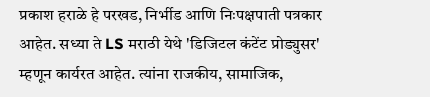प्रकाश हराळे हे परखड, निर्भीड आणि निःपक्षपाती पत्रकार आहेत. सध्या ते LS मराठी येथे 'डिजिटल कंटेंट प्रोड्युसर' म्हणून कार्यरत आहेत. त्यांना राजकीय, सामाजिक,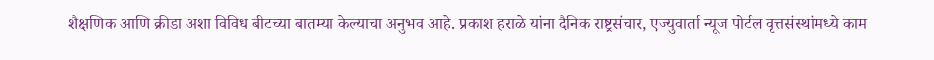शैक्षणिक आणि क्रीडा अशा विविध बीटच्या बातम्या केल्याचा अनुभव आहे. प्रकाश हराळे यांना दैनिक राष्ट्रसंचार, एज्युवार्ता न्यूज पोर्टल वृत्तसंस्थांमध्ये काम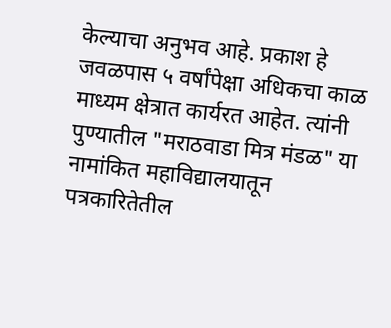केल्याचा अनुभव आहे. प्रकाश हे जवळपास ५ वर्षांपेक्षा अधिकचा काळ माध्यम क्षेत्रात कार्यरत आहेत. त्यांनी पुण्यातील "मराठवाडा मित्र मंडळ" या नामांकित महाविद्यालयातून पत्रकारितेतील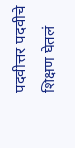पदवीत्तर पदवीचे शिक्षण घेतलं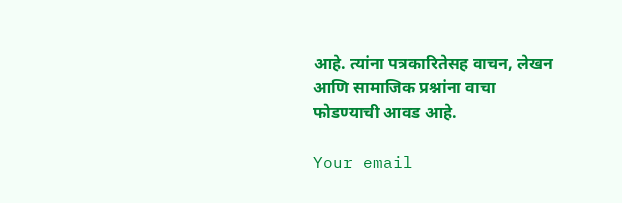आहे. त्यांना पत्रकारितेसह वाचन, लेखन आणि सामाजिक प्रश्नांना वाचा फोडण्याची आवड आहे.

Your email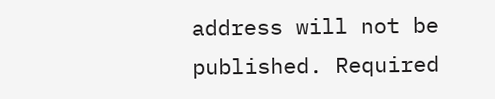address will not be published. Required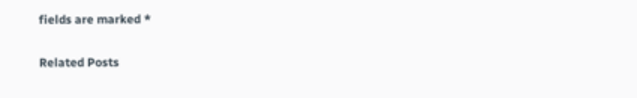fields are marked *

Related Posts